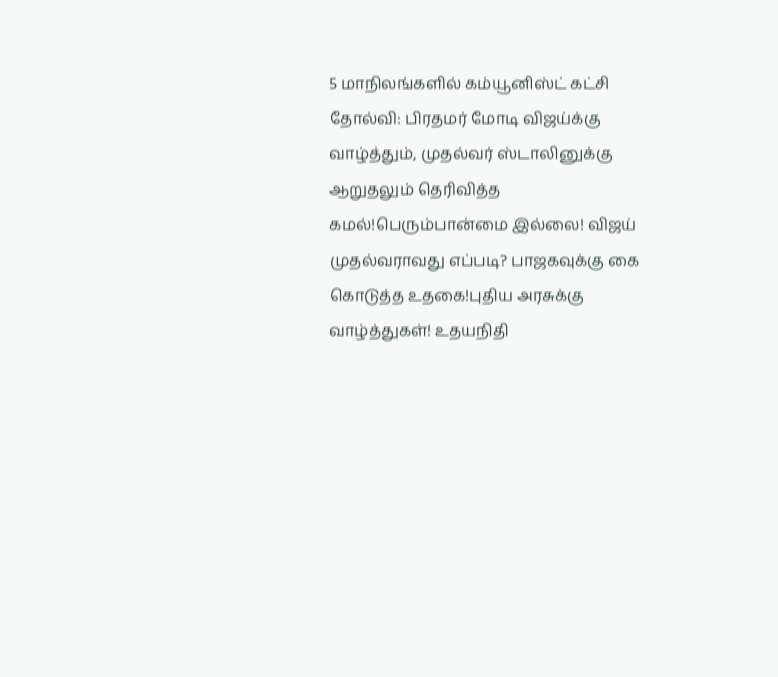5 மாநிலங்களில் கம்யூனிஸ்ட் கட்சி தோல்வி: பிரதமர் மோடி விஜய்க்கு வாழ்த்தும், முதல்வர் ஸ்டாலினுக்கு ஆறுதலும் தெரிவித்த கமல்!பெரும்பான்மை இல்லை! விஜய் முதல்வராவது எப்படி? பாஜகவுக்கு கை கொடுத்த உதகை!புதிய அரசுக்கு வாழ்த்துகள்! உதயநிதி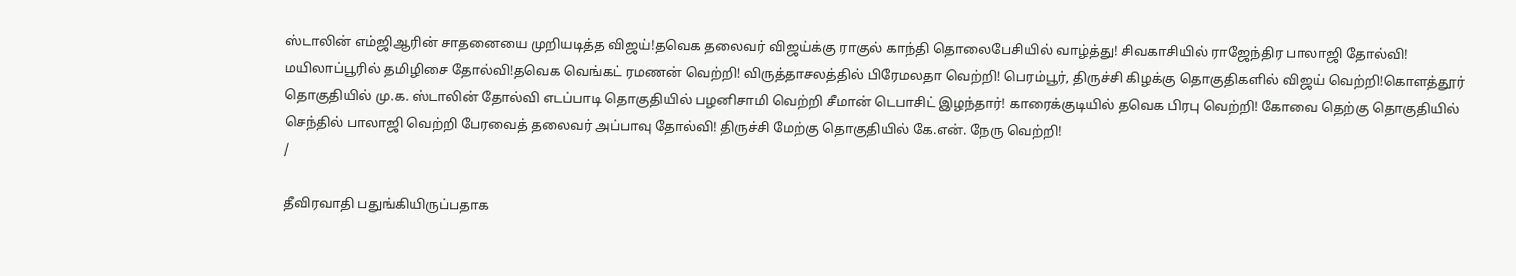ஸ்டாலின் எம்ஜிஆரின் சாதனையை முறியடித்த விஜய்!தவெக தலைவர் விஜய்க்கு ராகுல் காந்தி தொலைபேசியில் வாழ்த்து! சிவகாசியில் ராஜேந்திர பாலாஜி தோல்வி! மயிலாப்பூரில் தமிழிசை தோல்வி!தவெக வெங்கட் ரமணன் வெற்றி! விருத்தாசலத்தில் பிரேமலதா வெற்றி! பெரம்பூர், திருச்சி கிழக்கு தொகுதிகளில் விஜய் வெற்றி!கொளத்தூர் தொகுதியில் மு.க. ஸ்டாலின் தோல்வி எடப்பாடி தொகுதியில் பழனிசாமி வெற்றி சீமான் டெபாசிட் இழந்தார்! காரைக்குடியில் தவெக பிரபு வெற்றி! கோவை தெற்கு தொகுதியில் செந்தில் பாலாஜி வெற்றி பேரவைத் தலைவர் அப்பாவு தோல்வி! திருச்சி மேற்கு தொகுதியில் கே.என். நேரு வெற்றி!
/

தீவிரவாதி பதுங்கியிருப்பதாக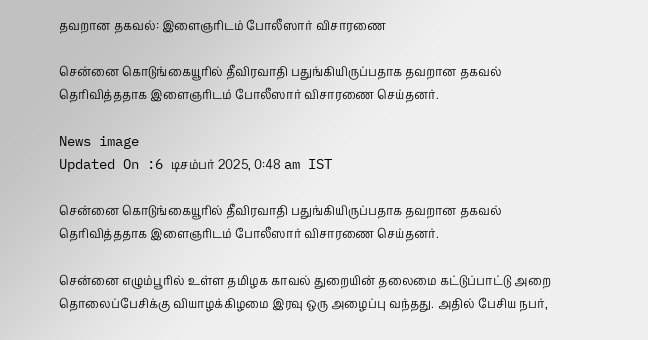தவறான தகவல்: இளைஞரிடம் போலீஸார் விசாரணை

சென்னை கொடுங்கையூரில் தீவிரவாதி பதுங்கியிருப்பதாக தவறான தகவல் தெரிவித்ததாக இளைஞரிடம் போலீஸார் விசாரணை செய்தனர்.

News image
Updated On :6 டிசம்பர் 2025, 0:48 am IST

சென்னை கொடுங்கையூரில் தீவிரவாதி பதுங்கியிருப்பதாக தவறான தகவல் தெரிவித்ததாக இளைஞரிடம் போலீஸார் விசாரணை செய்தனர்.

சென்னை எழும்பூரில் உள்ள தமிழக காவல் துறையின் தலைமை கட்டுப்பாட்டு அறை தொலைப்பேசிக்கு வியாழக்கிழமை இரவு ஒரு அழைப்பு வந்தது. அதில் பேசிய நபர்,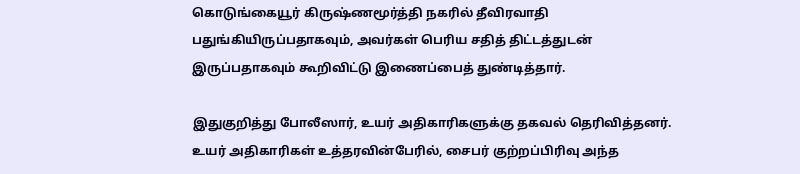கொடுங்கையூர் கிருஷ்ணமூர்த்தி நகரில் தீவிரவாதி பதுங்கியிருப்பதாகவும், அவர்கள் பெரிய சதித் திட்டத்துடன் இருப்பதாகவும் கூறிவிட்டு இணைப்பைத் துண்டித்தார்.

இதுகுறித்து போலீஸார், உயர் அதிகாரிகளுக்கு தகவல் தெரிவித்தனர். உயர் அதிகாரிகள் உத்தரவின்பேரில், சைபர் குற்றப்பிரிவு அந்த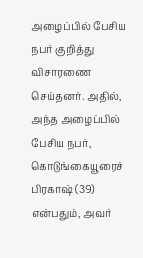அழைப்பில் பேசிய நபர் குறித்து விசாரணை செய்தனர். அதில், அந்த அழைப்பில் பேசிய நபர், கொடுங்கையூரைச் பிரகாஷ் (39) என்பதும், அவர்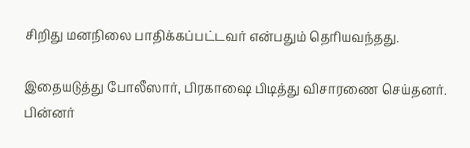சிறிது மனநிலை பாதிக்கப்பட்டவர் என்பதும் தெரியவந்தது.

இதையடுத்து போலீஸார், பிரகாஷை பிடித்து விசாரணை செய்தனர். பின்னர்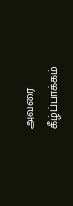அவரை கீழ்ப்பாக்கம்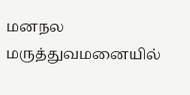மனநல மருத்துவமனையில்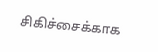சிகிச்சைக்காக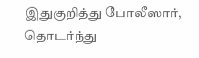இதுகுறித்து போலீஸார், தொடர்ந்து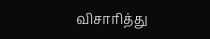விசாரித்து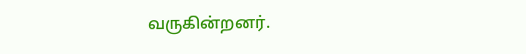வருகின்றனர்.